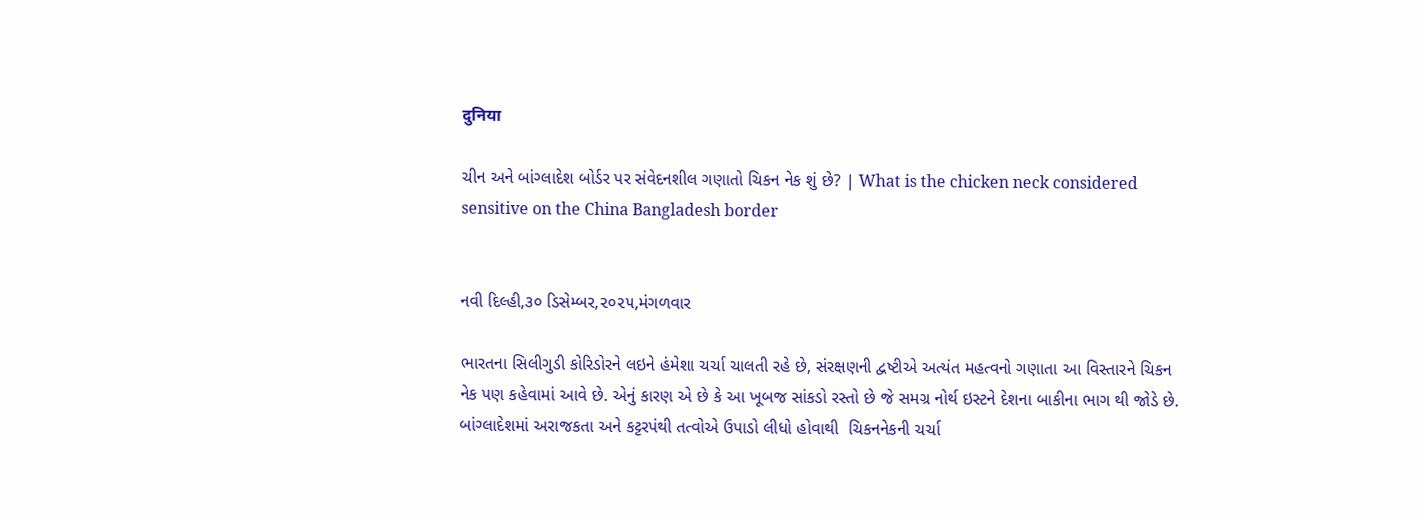दुनिया

ચીન અને બાંગ્લાદેશ બોર્ડર પર સંવેદનશીલ ગણાતો ચિકન નેક શું છે? | What is the chicken neck considered sensitive on the China Bangladesh border


નવી દિલ્હી,૩૦ ડિસેમ્બર,૨૦૨૫,મંગળવાર

ભારતના સિલીગુડી કોરિડોરને લઇને હંમેશા ચર્ચા ચાલતી રહે છે, સંરક્ષણની દ્વષ્ટીએ અત્યંત મહત્વનો ગણાતા આ વિસ્તારને ચિકન નેક પણ કહેવામાં આવે છે. એનું કારણ એ છે કે આ ખૂબજ સાંકડો રસ્તો છે જે સમગ્ર નોર્થ ઇસ્ટને દેશના બાકીના ભાગ થી જોડે છે. બાંગ્લાદેશમાં અરાજકતા અને કટ્ટરપંથી તત્વોએ ઉપાડો લીધો હોવાથી  ચિકનનેકની ચર્ચા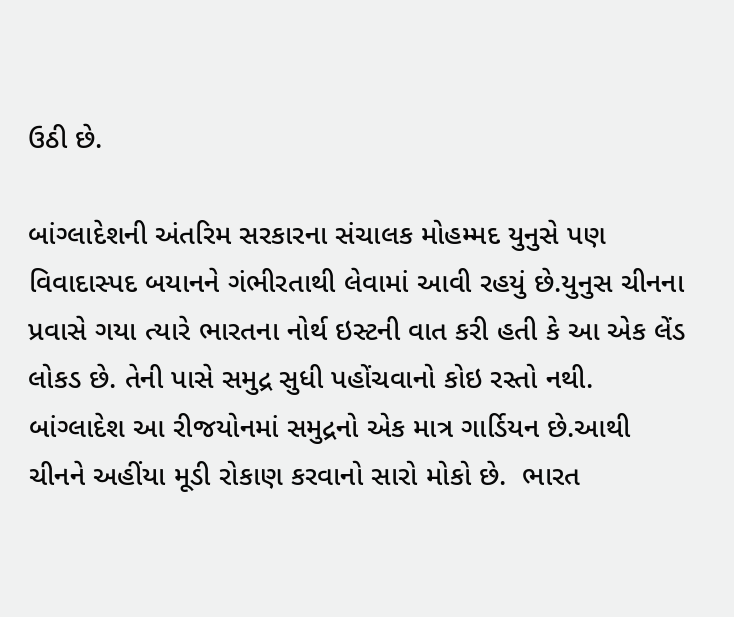ઉઠી છે.

બાંગ્લાદેશની અંતરિમ સરકારના સંચાલક મોહમ્મદ યુનુસે પણ વિવાદાસ્પદ બયાનને ગંભીરતાથી લેવામાં આવી રહયું છે.યુનુસ ચીનના પ્રવાસે ગયા ત્યારે ભારતના નોર્થ ઇસ્ટની વાત કરી હતી કે આ એક લેંડ લોકડ છે. તેની પાસે સમુદ્ર સુધી પહોંચવાનો કોઇ રસ્તો નથી. બાંગ્લાદેશ આ રીજયોનમાં સમુદ્રનો એક માત્ર ગાર્ડિયન છે.આથી ચીનને અહીંયા મૂડી રોકાણ કરવાનો સારો મોકો છે.  ભારત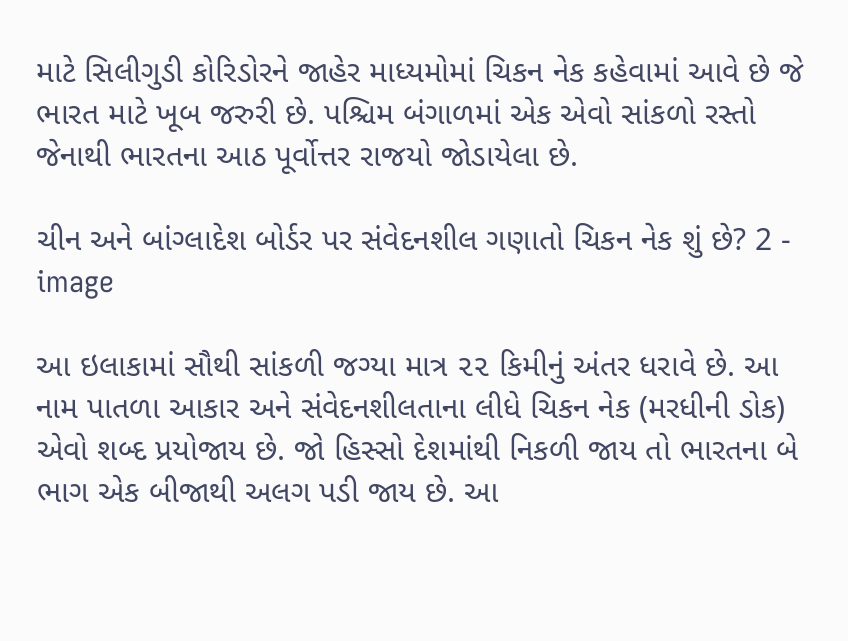માટે સિલીગુડી કોરિડોરને જાહેર માધ્યમોમાં ચિકન નેક કહેવામાં આવે છે જે ભારત માટે ખૂબ જરુરી છે. પશ્ચિમ બંગાળમાં એક એવો સાંકળો રસ્તો જેનાથી ભારતના આઠ પૂર્વોત્તર રાજયો જોડાયેલા છે.

ચીન અને બાંગ્લાદેશ બોર્ડર પર સંવેદનશીલ ગણાતો ચિકન નેક શું છે? 2 - image

આ ઇલાકામાં સૌથી સાંકળી જગ્યા માત્ર ૨૨ કિમીનું અંતર ધરાવે છે. આ નામ પાતળા આકાર અને સંવેદનશીલતાના લીધે ચિકન નેક (મરધીની ડોક) એવો શબ્દ પ્રયોજાય છે. જો હિસ્સો દેશમાંથી નિકળી જાય તો ભારતના બે ભાગ એક બીજાથી અલગ પડી જાય છે. આ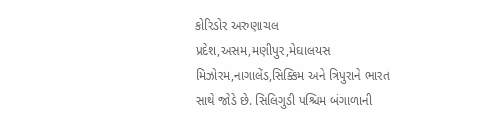કોરિડોર અરુણાચલ પ્રદેશ,અસમ,મણીપુર,મેઘાલયસ મિઝોરમ,નાગાલેંડ,સિક્કિમ અને ત્રિપુરાને ભારત સાથે જોડે છે. સિલિગુડી પશ્ચિમ બંગાળાની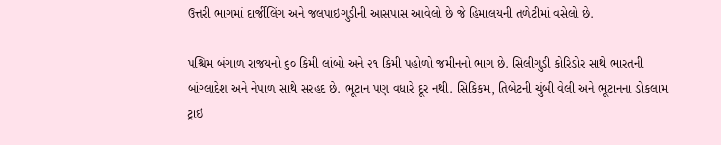ઉત્તરી ભાગમાં દાર્જીલિંગ અને જલપાઇગુડીની આસપાસ આવેલો છે જે હિમાલયની તળેટીમાં વસેલો છે.

પશ્ચિમ બંગાળ રાજયનો ૬૦ કિમી લાંબો અને ૨૧ કિમી પહોળો જમીનનો ભાગ છે. સિલીગુડી કોરિડોર સાથે ભારતની બાંગ્લાદેશ અને નેપાળ સાથે સરહદ છે. ભૂટાન પણ વધારે દૂર નથી. સિકિકમ, તિબેટની ચુંબી વેલી અને ભૂટાનના ડોકલામ ટ્રાઇ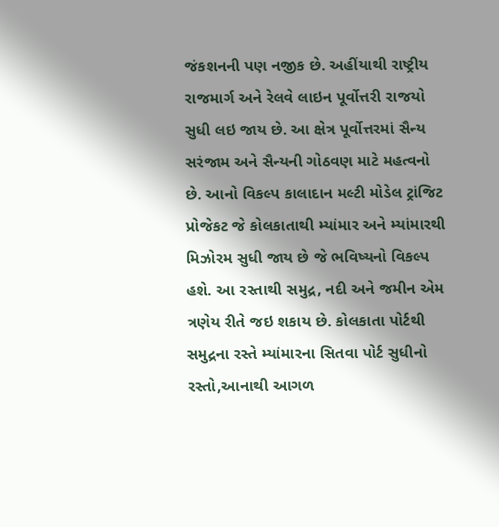જંકશનની પણ નજીક છે. અહીંયાથી રાષ્ટ્રીય રાજમાર્ગ અને રેલવે લાઇન પૂર્વોત્તરી રાજયો સુધી લઇ જાય છે. આ ક્ષેત્ર પૂર્વોત્તરમાં સૈન્ય સરંજામ અને સૈન્યની ગોઠવણ માટે મહત્વનો છે. આનો વિકલ્પ કાલાદાન મલ્ટી મોડેલ ટ્રાંજિટ પ્રોજેકટ જે કોલકાતાથી મ્યાંમાર અને મ્યાંમારથી મિઝોરમ સુધી જાય છે જે ભવિષ્યનો વિકલ્પ હશે. આ રસ્તાથી સમુદ્ર, નદી અને જમીન એમ ત્રણેય રીતે જઇ શકાય છે. કોલકાતા પોર્ટથી સમુદ્રના રસ્તે મ્યાંમારના સિતવા પોર્ટ સુધીનો રસ્તો,આનાથી આગળ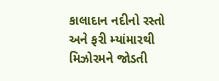કાલાદાન નદીનો રસ્તો અને ફરી મ્યાંમારથી મિઝોરમને જોડતી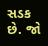સડક છે. જો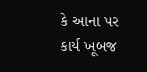કે આના પર કાર્ય ખૂબજ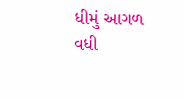ધીમું આગળ વધી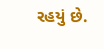રહયું છે.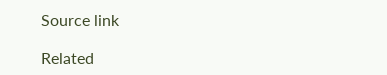Source link

Related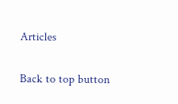Articles

Back to top button